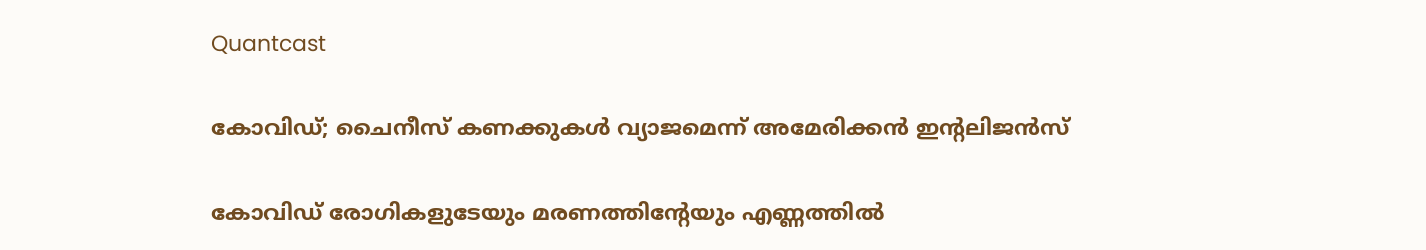Quantcast

കോവിഡ്; ചൈനീസ് കണക്കുകള്‍ വ്യാജമെന്ന് അമേരിക്കന്‍ ഇന്റലിജന്‍സ്

കോവിഡ് രോഗികളുടേയും മരണത്തിന്റേയും എണ്ണത്തില്‍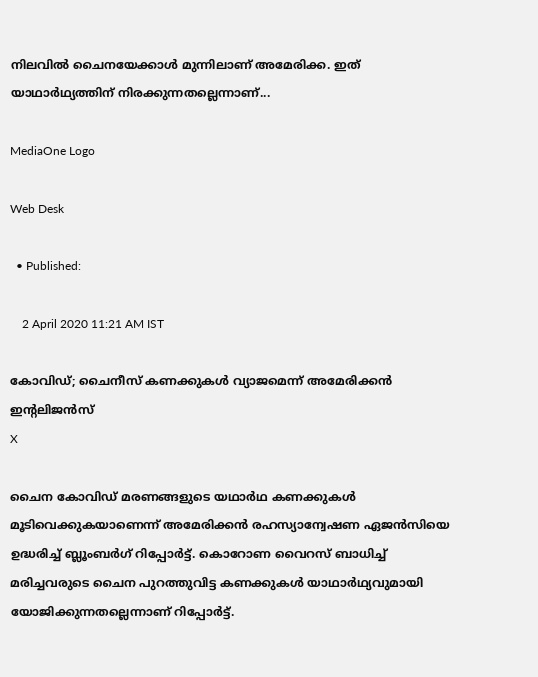നിലവില്‍ ചൈനയേക്കാള്‍ മുന്നിലാണ് അമേരിക്ക. ഇത് യാഥാര്‍ഥ്യത്തിന് നിരക്കുന്നതല്ലെന്നാണ്...

MediaOne Logo

Web Desk

  • Published:

    2 April 2020 11:21 AM IST

കോവിഡ്; ചൈനീസ് കണക്കുകള്‍ വ്യാജമെന്ന് അമേരിക്കന്‍ ഇന്റലിജന്‍സ്
X

ചൈന കോവിഡ് മരണങ്ങളുടെ യഥാര്‍ഥ കണക്കുകള്‍ മൂടിവെക്കുകയാണെന്ന് അമേരിക്കന്‍ രഹസ്യാന്വേഷണ ഏജന്‍സിയെ ഉദ്ധരിച്ച് ബ്ലൂംബര്‍ഗ് റിപ്പോര്‍ട്ട്. കൊറോണ വൈറസ് ബാധിച്ച് മരിച്ചവരുടെ ചൈന പുറത്തുവിട്ട കണക്കുകള്‍ യാഥാര്‍ഥ്യവുമായി യോജിക്കുന്നതല്ലെന്നാണ് റിപ്പോര്‍ട്ട്.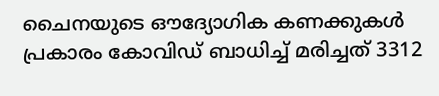ചൈനയുടെ ഔദ്യോഗിക കണക്കുകള്‍ പ്രകാരം കോവിഡ് ബാധിച്ച് മരിച്ചത് 3312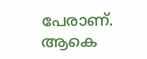പേരാണ്. ആകെ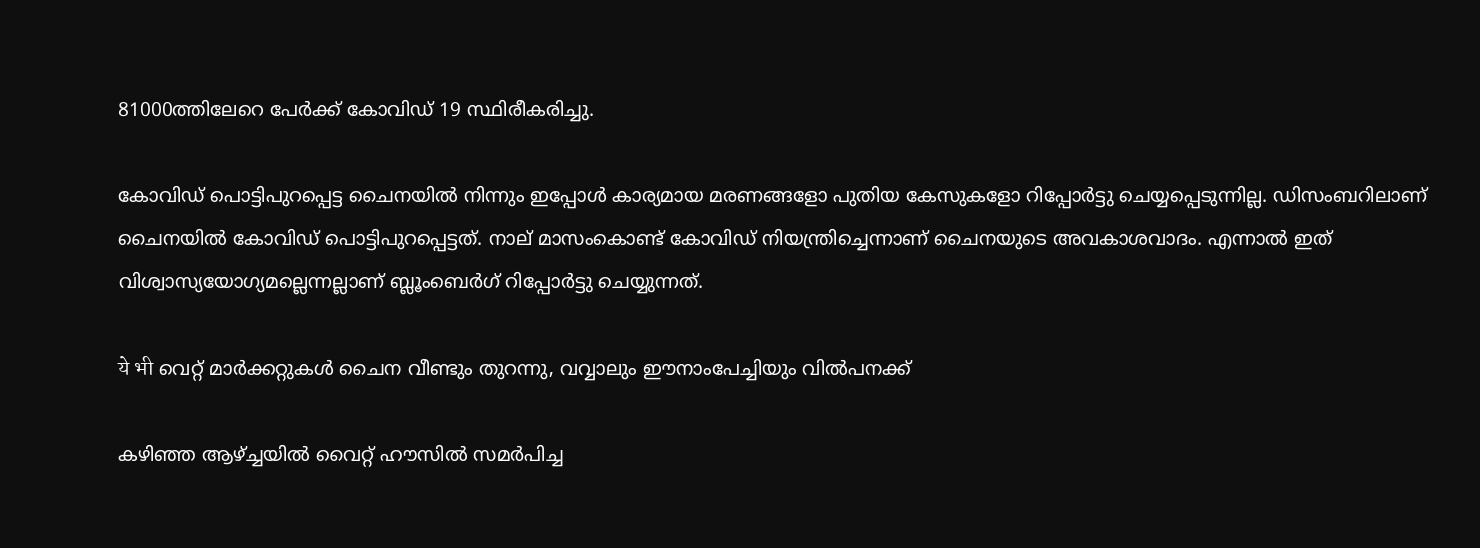81000ത്തിലേറെ പേര്‍ക്ക് കോവിഡ് 19 സ്ഥിരീകരിച്ചു.

കോവിഡ് പൊട്ടിപുറപ്പെട്ട ചൈനയില്‍ നിന്നും ഇപ്പോള്‍ കാര്യമായ മരണങ്ങളോ പുതിയ കേസുകളോ റിപ്പോര്‍ട്ടു ചെയ്യപ്പെടുന്നില്ല. ഡിസംബറിലാണ് ചൈനയില്‍ കോവിഡ് പൊട്ടിപുറപ്പെട്ടത്. നാല് മാസംകൊണ്ട് കോവിഡ് നിയന്ത്രിച്ചെന്നാണ് ചൈനയുടെ അവകാശവാദം. എന്നാല്‍ ഇത് വിശ്വാസ്യയോഗ്യമല്ലെന്നല്ലാണ് ബ്ലൂംബെര്‍ഗ് റിപ്പോര്‍ട്ടു ചെയ്യുന്നത്.

ये भी വെറ്റ് മാര്‍ക്കറ്റുകള്‍ ചൈന വീണ്ടും തുറന്നു, വവ്വാലും ഈനാംപേച്ചിയും വില്‍പനക്ക്

കഴിഞ്ഞ ആഴ്ച്ചയില്‍ വൈറ്റ് ഹൗസില്‍ സമര്‍പിച്ച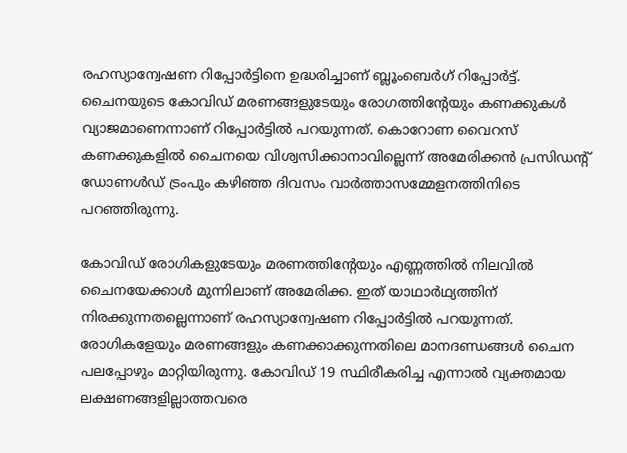രഹസ്യാന്വേഷണ റിപ്പോര്‍ട്ടിനെ ഉദ്ധരിച്ചാണ് ബ്ലൂംബെര്‍ഗ് റിപ്പോര്‍ട്ട്. ചൈനയുടെ കോവിഡ് മരണങ്ങളുടേയും രോഗത്തിന്റേയും കണക്കുകള്‍ വ്യാജമാണെന്നാണ് റിപ്പോര്‍ട്ടില്‍ പറയുന്നത്. കൊറോണ വൈറസ് കണക്കുകളില്‍ ചൈനയെ വിശ്വസിക്കാനാവില്ലെന്ന് അമേരിക്കന്‍ പ്രസിഡന്റ് ഡോണള്‍ഡ് ട്രംപും കഴിഞ്ഞ ദിവസം വാര്‍ത്താസമ്മേളനത്തിനിടെ പറഞ്ഞിരുന്നു.

കോവിഡ് രോഗികളുടേയും മരണത്തിന്റേയും എണ്ണത്തില്‍ നിലവില്‍ ചൈനയേക്കാള്‍ മുന്നിലാണ് അമേരിക്ക. ഇത് യാഥാര്‍ഥ്യത്തിന് നിരക്കുന്നതല്ലെന്നാണ് രഹസ്യാന്വേഷണ റിപ്പോര്‍ട്ടില്‍ പറയുന്നത്. രോഗികളേയും മരണങ്ങളും കണക്കാക്കുന്നതിലെ മാനദണ്ഡങ്ങള്‍ ചൈന പലപ്പോഴും മാറ്റിയിരുന്നു. കോവിഡ് 19 സ്ഥിരീകരിച്ച എന്നാല്‍ വ്യക്തമായ ലക്ഷണങ്ങളില്ലാത്തവരെ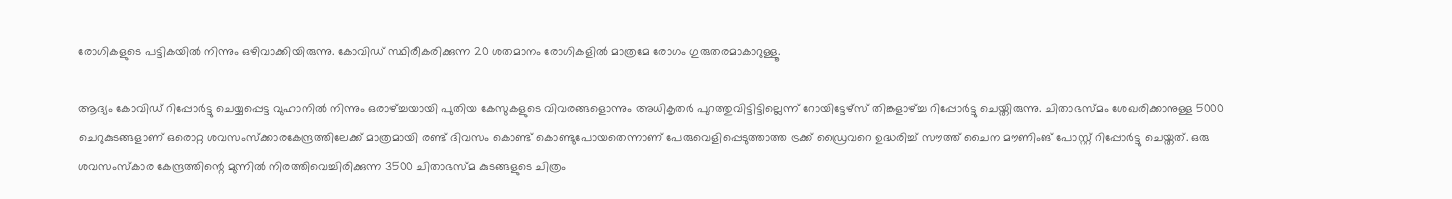രോഗികളുടെ പട്ടികയില്‍ നിന്നും ഒഴിവാക്കിയിരുന്നു. കോവിഡ് സ്ഥിരീകരിക്കുന്ന 20 ശതമാനം രോഗികളില്‍ മാത്രമേ രോഗം ഗുരുതരമാകാറുള്ളൂ.

ആദ്യം കോവിഡ് റിപ്പോര്‍ട്ടു ചെയ്യപ്പെട്ട വുഹാനില്‍ നിന്നും ഒരാഴ്ച്ചയായി പുതിയ കേസുകളുടെ വിവരങ്ങളൊന്നും അധികൃതര്‍ പുറത്തുവിട്ടിട്ടില്ലെന്ന് റോയിട്ടേഴ്‌സ് തിങ്കളാഴ്ച്ച റിപ്പോര്‍ട്ടു ചെയ്തിരുന്നു. ചിതാഭസ്മം ശേഖരിക്കാനുള്ള 5000 ചെറുകുടങ്ങളാണ് ഒരൊറ്റ ശവസംസ്‌ക്കാരകേന്ദ്രത്തിലേക്ക് മാത്രമായി രണ്ട് ദിവസം കൊണ്ട് കൊണ്ടുപോയതെന്നാണ് പേരുവെളിപ്പെടുത്താത്ത ട്രക്ക് ഡ്രൈവറെ ഉദ്ധരിച്ച് സൗത്ത് ചൈന മൗണിംങ് പോസ്റ്റ് റിപ്പോര്‍ട്ടു ചെയ്തത്. ഒരു ശവസംസ്‌കാര കേന്ദ്രത്തിന്റെ മുന്നില്‍ നിരത്തിവെച്ചിരിക്കുന്ന 3500 ചിതാഭസ്മ കുടങ്ങളുടെ ചിത്രം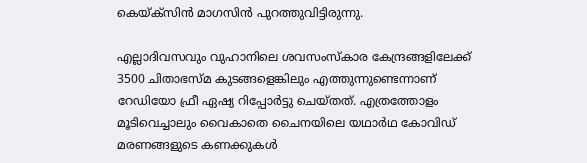കെയ്ക്‌സിന്‍ മാഗസിന്‍ പുറത്തുവിട്ടിരുന്നു.

എല്ലാദിവസവും വുഹാനിലെ ശവസംസ്‌കാര കേന്ദ്രങ്ങളിലേക്ക് 3500 ചിതാഭസ്മ കുടങ്ങളെങ്കിലും എത്തുന്നുണ്ടെന്നാണ് റേഡിയോ ഫ്രീ ഏഷ്യ റിപ്പോര്‍ട്ടു ചെയ്തത്. എത്രത്തോളം മൂടിവെച്ചാലും വൈകാതെ ചൈനയിലെ യഥാര്‍ഥ കോവിഡ് മരണങ്ങളുടെ കണക്കുകള്‍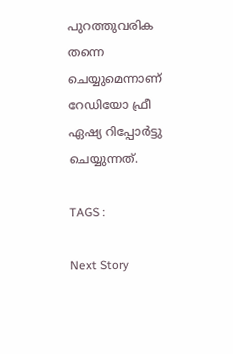പുറത്തുവരിക തന്നെ ചെയ്യുമെന്നാണ് റേഡിയോ ഫ്രീ ഏഷ്യ റിപ്പോര്‍ട്ടു ചെയ്യുന്നത്.

TAGS :

Next Story